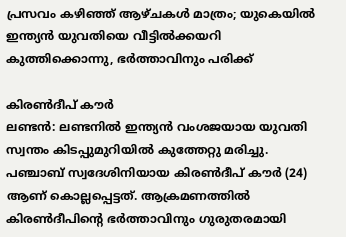പ്രസവം കഴിഞ്ഞ് ആഴ്ചകൾ മാത്രം; യുകെയിൽ ഇന്ത്യൻ യുവതിയെ വീട്ടിൽക്കയറി കുത്തിക്കൊന്നു, ഭർത്താവിനും പരിക്ക്

കിരൺദീപ് കൗർ
ലണ്ടൻ: ലണ്ടനിൽ ഇന്ത്യൻ വംശജയായ യുവതി സ്വന്തം കിടപ്പുമുറിയിൽ കുത്തേറ്റു മരിച്ചു. പഞ്ചാബ് സ്വദേശിനിയായ കിരൺദീപ് കൗർ (24) ആണ് കൊല്ലപ്പെട്ടത്. ആക്രമണത്തിൽ കിരൺദീപിന്റെ ഭർത്താവിനും ഗുരുതരമായി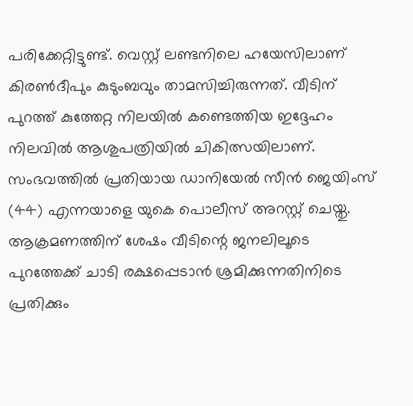പരിക്കേറ്റിട്ടുണ്ട്. വെസ്റ്റ് ലണ്ടനിലെ ഹയേസിലാണ് കിരൺദീപും കുടുംബവും താമസിച്ചിരുന്നത്. വീടിന് പുറത്ത് കുത്തേറ്റ നിലയിൽ കണ്ടെത്തിയ ഇദ്ദേഹം നിലവിൽ ആശുപത്രിയിൽ ചികിത്സയിലാണ്.
സംഭവത്തിൽ പ്രതിയായ ഡാനിയേൽ സീൻ ജെയിംസ് (44) എന്നയാളെ യുകെ പൊലീസ് അറസ്റ്റ് ചെയ്തു. ആക്രമണത്തിന് ശേഷം വീടിന്റെ ജനലിലൂടെ പുറത്തേക്ക് ചാടി രക്ഷപ്പെടാൻ ശ്രമിക്കുന്നതിനിടെ പ്രതിക്കും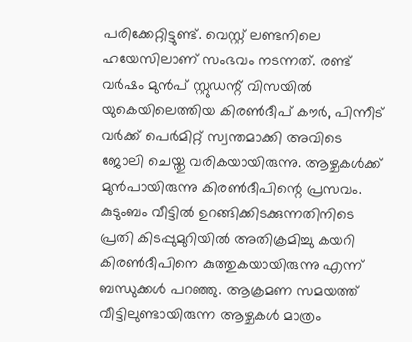പരിക്കേറ്റിട്ടുണ്ട്. വെസ്റ്റ് ലണ്ടനിലെ ഹയേസിലാണ് സംഭവം നടന്നത്. രണ്ട് വർഷം മുൻപ് സ്റ്റുഡന്റ് വിസയിൽ യുകെയിലെത്തിയ കിരൺദീപ് കൗർ, പിന്നീട് വർക്ക് പെർമിറ്റ് സ്വന്തമാക്കി അവിടെ ജോലി ചെയ്തു വരികയായിരുന്നു. ആഴ്ചകൾക്ക് മുൻപായിരുന്നു കിരൺദീപിന്റെ പ്രസവം.
കുടുംബം വീട്ടിൽ ഉറങ്ങിക്കിടക്കുന്നതിനിടെ പ്രതി കിടപ്പുമുറിയിൽ അതിക്രമിച്ചു കയറി കിരൺദീപിനെ കുത്തുകയായിരുന്നു എന്ന് ബന്ധുക്കൾ പറഞ്ഞു. ആക്രമണ സമയത്ത് വീട്ടിലുണ്ടായിരുന്ന ആഴ്ചകൾ മാത്രം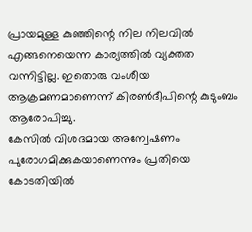പ്രായമുള്ള കുഞ്ഞിന്റെ നില നിലവിൽ എങ്ങനെയെന്ന കാര്യത്തിൽ വ്യക്തത വന്നിട്ടില്ല. ഇതൊരു വംശീയ ആക്രമണമാണെന്ന് കിരൺദീപിന്റെ കുടുംബം ആരോപിച്ചു.
കേസിൽ വിശദമായ അന്വേഷണം പുരോഗമിക്കുകയാണെന്നും പ്രതിയെ കോടതിയിൽ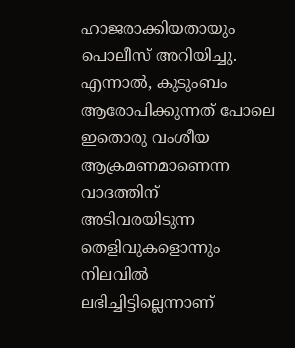ഹാജരാക്കിയതായും പൊലീസ് അറിയിച്ചു. എന്നാൽ, കുടുംബം ആരോപിക്കുന്നത് പോലെ ഇതൊരു വംശീയ ആക്രമണമാണെന്ന വാദത്തിന് അടിവരയിടുന്ന തെളിവുകളൊന്നും നിലവിൽ ലഭിച്ചിട്ടില്ലെന്നാണ്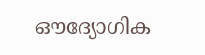ഔദ്യോഗിക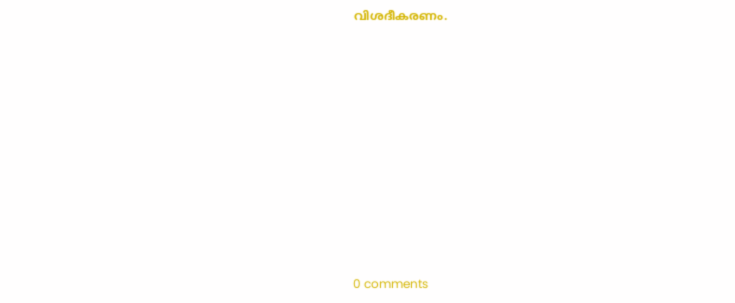വിശദീകരണം.











0 comments